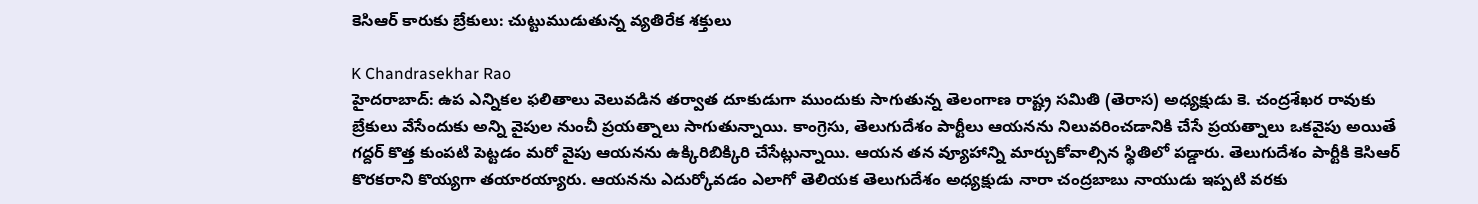కెసిఆర్ కారుకు బ్రేకులు: చుట్టుముడుతున్న వ్యతిరేక శక్తులు

K Chandrasekhar Rao
హైదరాబాద్: ఉప ఎన్నికల ఫలితాలు వెలువడిన తర్వాత దూకుడుగా ముందుకు సాగుతున్న తెలంగాణ రాష్ట్ర సమితి (తెరాస) అధ్యక్షుడు కె. చంద్రశేఖర రావుకు బ్రేకులు వేసేందుకు అన్ని వైపుల నుంచీ ప్రయత్నాలు సాగుతున్నాయి. కాంగ్రెసు, తెలుగుదేశం పార్టీలు ఆయనను నిలువరించడానికి చేసే ప్రయత్నాలు ఒకవైపు అయితే గద్దర్ కొత్త కుంపటి పెట్టడం మరో వైపు ఆయనను ఉక్కిరిబిక్కిరి చేసేట్లున్నాయి. ఆయన తన వ్యూహాన్ని మార్చుకోవాల్సిన స్థితిలో పడ్డారు. తెలుగుదేశం పార్టీకి కెసిఆర్ కొరకరాని కొయ్యగా తయారయ్యారు. ఆయనను ఎదుర్కోవడం ఎలాగో తెలియక తెలుగుదేశం అధ్యక్షుడు నారా చంద్రబాబు నాయుడు ఇప్పటి వరకు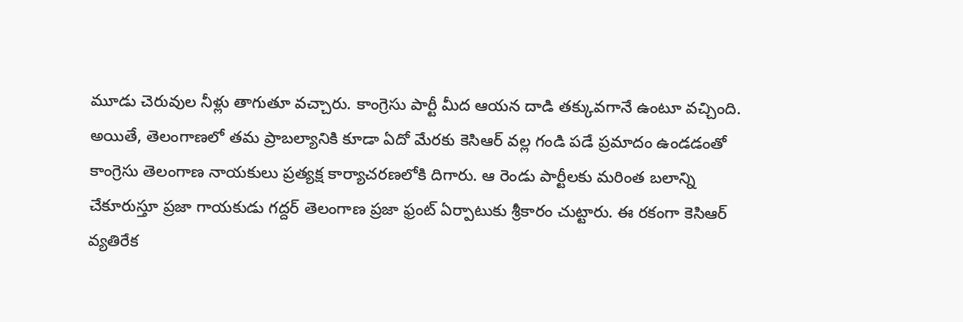మూడు చెరువుల నీళ్లు తాగుతూ వచ్చారు. కాంగ్రెసు పార్టీ మీద ఆయన దాడి తక్కువగానే ఉంటూ వచ్చింది. అయితే, తెలంగాణలో తమ ప్రాబల్యానికి కూడా ఏదో మేరకు కెసిఆర్ వల్ల గండి పడే ప్రమాదం ఉండడంతో కాంగ్రెసు తెలంగాణ నాయకులు ప్రత్యక్ష కార్యాచరణలోకి దిగారు. ఆ రెండు పార్టీలకు మరింత బలాన్ని చేకూరుస్తూ ప్రజా గాయకుడు గద్దర్ తెలంగాణ ప్రజా ఫ్రంట్ ఏర్పాటుకు శ్రీకారం చుట్టారు. ఈ రకంగా కెసిఆర్ వ్యతిరేక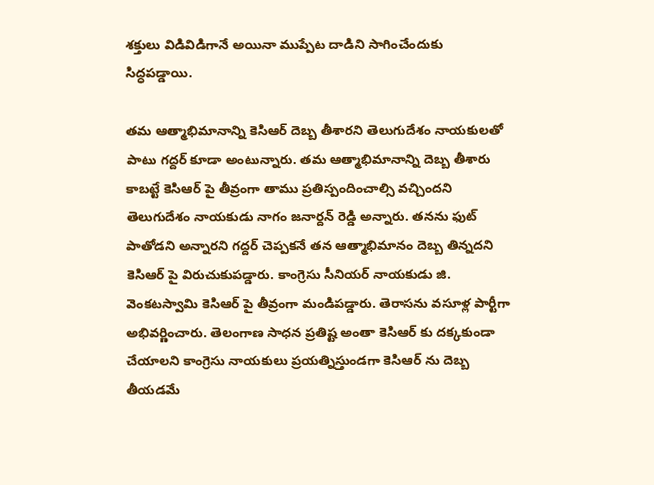శక్తులు విడివిడిగానే అయినా ముప్పేట దాడిని సాగించేందుకు సిద్ధపడ్డాయి.

తమ ఆత్మాభిమానాన్ని కెసిఆర్ దెబ్బ తీశారని తెలుగుదేశం నాయకులతో పాటు గద్దర్ కూడా అంటున్నారు. తమ ఆత్మాభిమానాన్ని దెబ్బ తీశారు కాబట్టే కెసిఆర్ పై తీవ్రంగా తాము ప్రతిస్పందించాల్సి వచ్చిందని తెలుగుదేశం నాయకుడు నాగం జనార్దన్ రెడ్డి అన్నారు. తనను ఫుట్ పాతోడని అన్నారని గద్దర్ చెప్పకనే తన ఆత్మాభిమానం దెబ్బ తిన్నదని కెసిఆర్ పై విరుచుకుపడ్డారు. కాంగ్రెసు సీనియర్ నాయకుడు జి. వెంకటస్వామి కెసిఆర్ పై తీవ్రంగా మండిపడ్డారు. తెరాసను వసూళ్ల పార్టీగా అభివర్ణించారు. తెలంగాణ సాధన ప్రతిష్ట అంతా కెసిఆర్ కు దక్కకుండా చేయాలని కాంగ్రెసు నాయకులు ప్రయత్నిస్తుండగా కెసిఆర్ ను దెబ్బ తీయడమే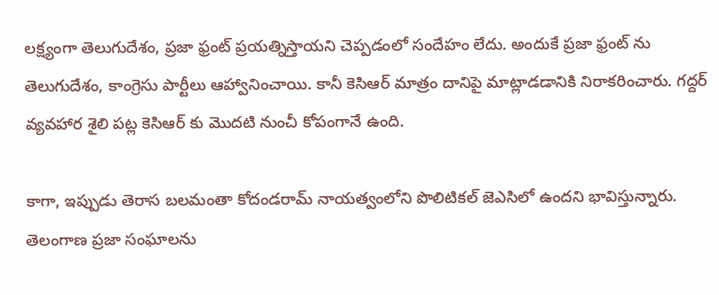లక్ష్యంగా తెలుగుదేశం, ప్రజా ఫ్రంట్ ప్రయత్నిస్తాయని చెప్పడంలో సందేహం లేదు. అందుకే ప్రజా ఫ్రంట్ ను తెలుగుదేశం, కాంగ్రెసు పార్టీలు ఆహ్వానించాయి. కానీ కెసిఆర్ మాత్రం దానిపై మాట్లాడడానికి నిరాకరించారు. గద్దర్ వ్యవహార శైలి పట్ల కెసిఆర్ కు మొదటి నుంచీ కోపంగానే ఉంది.

కాగా, ఇప్పుడు తెరాస బలమంతా కోదండరామ్ నాయత్వంలోని పొలిటికల్ జెఎసిలో ఉందని భావిస్తున్నారు. తెలంగాణ ప్రజా సంఘాలను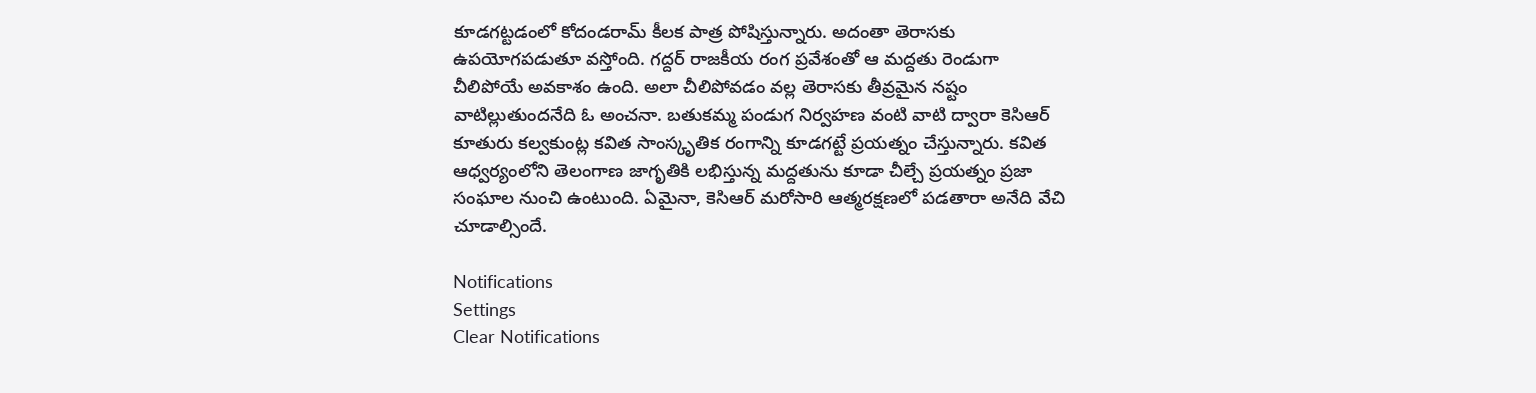కూడగట్టడంలో కోదండరామ్ కీలక పాత్ర పోషిస్తున్నారు. అదంతా తెరాసకు ఉపయోగపడుతూ వస్తోంది. గద్దర్ రాజకీయ రంగ ప్రవేశంతో ఆ మద్దతు రెండుగా చీలిపోయే అవకాశం ఉంది. అలా చీలిపోవడం వల్ల తెరాసకు తీవ్రమైన నష్టం వాటిల్లుతుందనేది ఓ అంచనా. బతుకమ్మ పండుగ నిర్వహణ వంటి వాటి ద్వారా కెసిఆర్ కూతురు కల్వకుంట్ల కవిత సాంస్కృతిక రంగాన్ని కూడగట్టే ప్రయత్నం చేస్తున్నారు. కవిత ఆధ్వర్యంలోని తెలంగాణ జాగృతికి లభిస్తున్న మద్దతును కూడా చీల్చే ప్రయత్నం ప్రజా సంఘాల నుంచి ఉంటుంది. ఏమైనా, కెసిఆర్ మరోసారి ఆత్మరక్షణలో పడతారా అనేది వేచి చూడాల్సిందే.

Notifications
Settings
Clear Notifications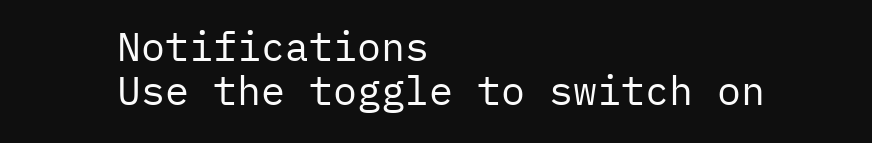Notifications
Use the toggle to switch on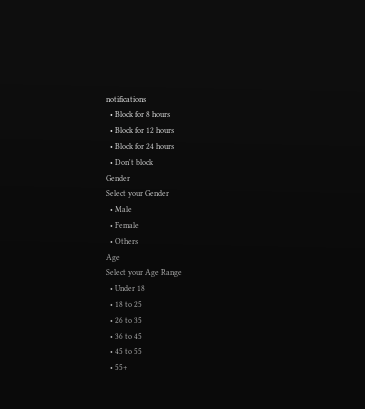notifications
  • Block for 8 hours
  • Block for 12 hours
  • Block for 24 hours
  • Don't block
Gender
Select your Gender
  • Male
  • Female
  • Others
Age
Select your Age Range
  • Under 18
  • 18 to 25
  • 26 to 35
  • 36 to 45
  • 45 to 55
  • 55+